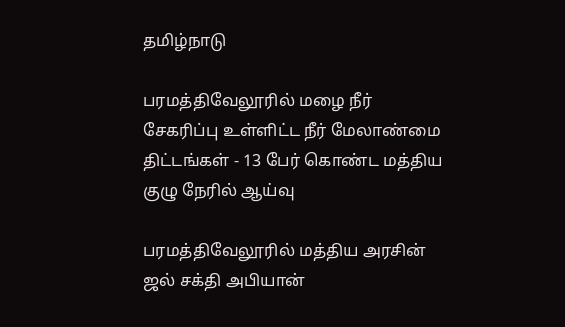தமிழ்நாடு

பரமத்திவேலூரில் மழை நீர் சேகரிப்பு உள்ளிட்ட நீர் மேலாண்மை திட்டங்கள் - 13 பேர் கொண்ட மத்திய குழு நேரில் ஆய்வு

பரமத்திவேலூரில் மத்திய அரசின் ஜல் சக்தி அபியான்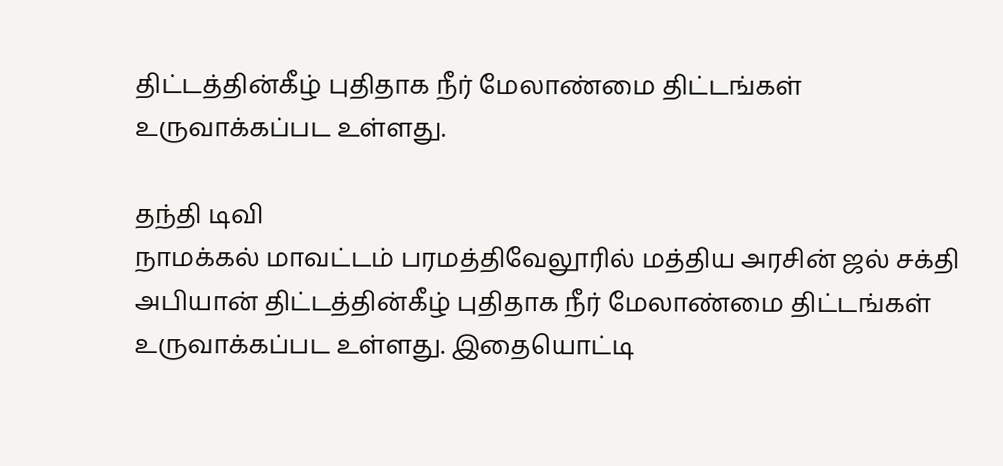திட்டத்தின்கீழ் புதிதாக நீர் மேலாண்மை திட்டங்கள் உருவாக்கப்பட உள்ளது.

தந்தி டிவி
நாமக்கல் மாவட்டம் பரமத்திவேலூரில் மத்திய அரசின் ஜல் சக்தி அபியான் திட்டத்தின்கீழ் புதிதாக நீர் மேலாண்மை திட்டங்கள் உருவாக்கப்பட உள்ளது. இதையொட்டி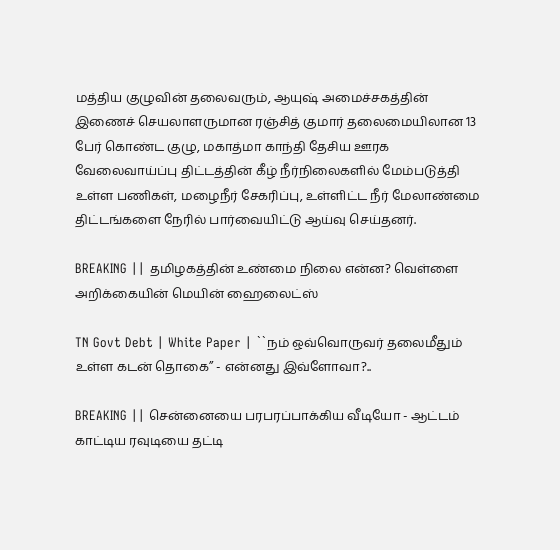மத்திய குழுவின் தலைவரும், ஆயுஷ் அமைச்சகத்தின் இணைச் செயலாளருமான ரஞ்சித் குமார் தலைமையிலான 13 பேர் கொண்ட குழு, மகாத்மா காந்தி தேசிய ஊரக வேலைவாய்ப்பு திட்டத்தின் கீழ் நீர்நிலைகளில் மேம்படுத்தி உள்ள பணிகள், மழைநீர் சேகரிப்பு, உள்ளிட்ட நீர் மேலாண்மை திட்டங்களை நேரில் பார்வையிட்டு ஆய்வு செய்தனர்.

BREAKING || தமிழகத்தின் உண்மை நிலை என்ன? வெள்ளை அறிக்கையின் மெயின் ஹைலைட்ஸ்

TN Govt Debt | White Paper | ``நம் ஒவ்வொருவர் தலைமீதும் உள்ள கடன் தொகை’’ - என்னது இவ்ளோவா?..

BREAKING || சென்னையை பரபரப்பாக்கிய வீடியோ - ஆட்டம் காட்டிய ரவுடியை தட்டி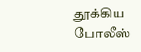தூக்கிய போலீஸ்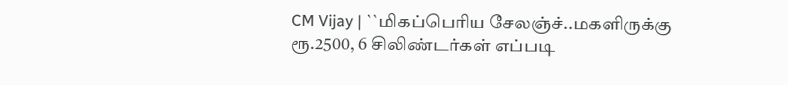CM Vijay | ``மிகப்பெரிய சேலஞ்ச்..மகளிருக்கு ரூ.2500, 6 சிலிண்டர்கள் எப்படி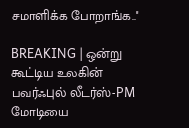சமாளிக்க போறாங்க..''

BREAKING | ஒன்று கூட்டிய உலகின் பவர்ஃபுல் லீடர்ஸ்-PM மோடியை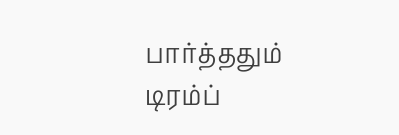பார்த்ததும் டிரம்ப்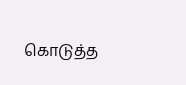கொடுத்த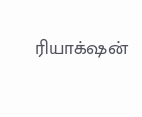ரியாக்‌ஷன்